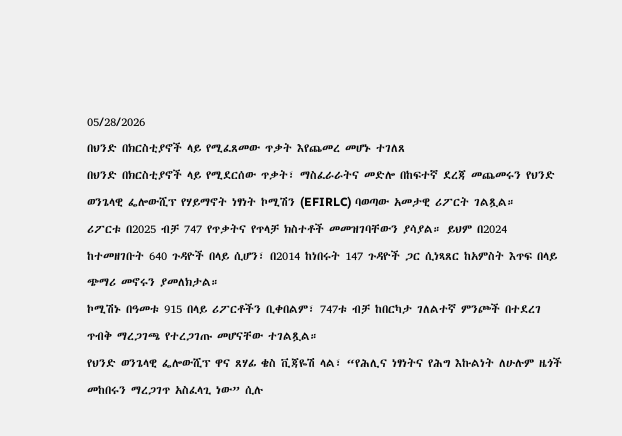05/28/2026
በህንድ በክርስቲያኖች ላይ የሚፈጸመው ጥቃት እየጨመረ መሆኑ ተገለጸ
በህንድ በክርስቲያኖች ላይ የሚደርሰው ጥቃት፣ ማስፈራራትና መድሎ በከፍተኛ ደረጃ መጨመሩን የህንድ ወንጌላዊ ፌሎውሺፕ የሃይማኖት ነፃነት ኮሚሽን (EFIRLC) ባወጣው አመታዊ ሪፖርት ገልጿል።
ሪፖርቱ በ2025 ብቻ 747 የጥቃትና የጥላቻ ክስተቶች መመዝገባቸውን ያሳያል። ይህም በ2024 ከተመዘገቡት 640 ጉዳዮች በላይ ሲሆን፣ በ2014 ከነበሩት 147 ጉዳዮች ጋር ሲነጻጸር ከአምስት እጥፍ በላይ ጭማሪ መኖሩን ያመለክታል።
ኮሚሽኑ በዓመቱ 915 በላይ ሪፖርቶችን ቢቀበልም፣ 747ቱ ብቻ ከበርካታ ገለልተኛ ምንጮች በተደረገ ጥብቅ ማረጋገጫ የተረጋገጡ መሆናቸው ተገልጿል።
የህንድ ወንጌላዊ ፌሎውሺፕ ዋና ጸሃፊ ቄስ ቪጃዬሽ ላል፣ “የሕሊና ነፃነትና የሕግ እኩልነት ለሁሉም ዜጎች መከበሩን ማረጋገጥ አስፈላጊ ነው” ሲሉ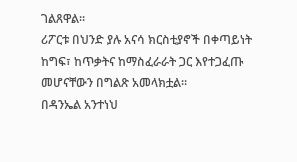ገልጸዋል።
ሪፖርቱ በህንድ ያሉ አናሳ ክርስቲያኖች በቀጣይነት ከግፍ፣ ከጥቃትና ከማስፈራራት ጋር እየተጋፈጡ መሆናቸውን በግልጽ አመላክቷል።
በዳንኤል አንተነህ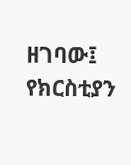ዘገባው፤ የክርስቲያን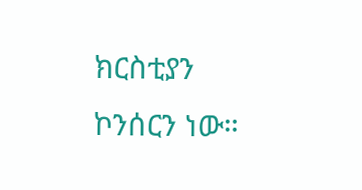ክርስቲያን ኮንሰርን ነው።